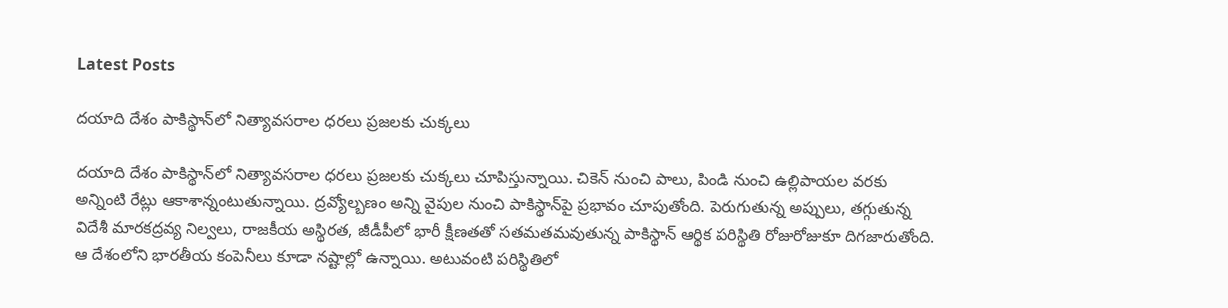Latest Posts

దయాది దేశం పాకిస్థాన్‌లో నిత్యావసరాల ధరలు ప్రజలకు చుక్కలు

దయాది దేశం పాకిస్థాన్‌లో నిత్యావసరాల ధరలు ప్రజలకు చుక్కలు చూపిస్తున్నాయి. చికెన్‌ నుంచి పాలు, పిండి నుంచి ఉల్లిపాయల వరకు అన్నింటి రేట్లు ఆకాశాన్నంటుతున్నాయి. ద్రవ్యోల్బణం అన్ని వైపుల నుంచి పాకిస్థాన్‌పై ప్రభావం చూపుతోంది. పెరుగుతున్న అప్పులు, తగ్గుతున్న విదేశీ మారకద్రవ్య నిల్వలు, రాజకీయ అస్థిరత, జీడీపీలో భారీ క్షీణతతో సతమతమవుతున్న పాకిస్థాన్ ఆర్థిక పరిస్థితి రోజురోజుకూ దిగజారుతోంది. ఆ దేశంలోని భారతీయ కంపెనీలు కూడా నష్టాల్లో ఉన్నాయి. అటువంటి పరిస్థితిలో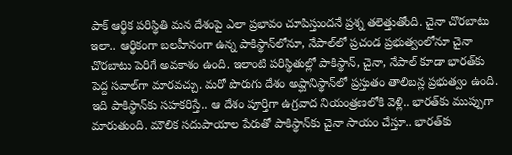పాక్ ఆర్థిక పరిస్థితి మన దేశంపై ఎలా ప్రభావం చూపిస్తుందనే ప్రశ్న తలెత్తుతోంది. చైనా చొరబాటు ఇలా.. ఆర్థికంగా బలహీనంగా ఉన్న పాకిస్థాన్‌లోనూ, నేపాల్‌లో ప్రచండ ప్రభుత్వంలోనూ చైనా చొరబాటు పెరిగే అవకాశం ఉంది. ఇలాంటి పరిస్థితుల్లో పాకిస్థాన్, చైనా, నేపాల్ కూడా భారత్‌కు పెద్ద సవాల్‌గా మారవచ్చు. మరో పొరుగు దేశం అప్ఘానిస్థాన్‌లో ప్రస్తుతం తాలిబన్ల ప్రభుత్వం ఉంది. ఇది పాకిస్థాన్‌కు సహకరిస్తే.. ఆ దేశం పూర్తిగా ఉగ్రవాద నియంత్రణలోకి వెళ్లి.. భారత్‌కు ముప్పుగా మారుతుంది. మౌలిక సదుపాయాల పేరుతో పాకిస్థాన్‌కు చైనా సాయం చేస్తూ.. భారత్‌కు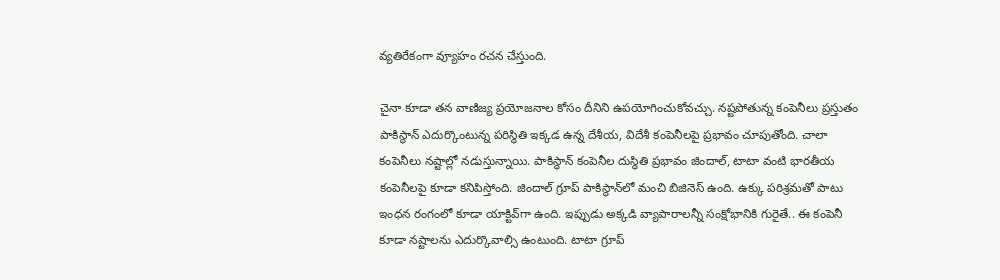వ్యతిరేకంగా వ్యూహం రచన చేస్తుంది.

చైనా కూడా తన వాణిజ్య ప్రయోజనాల కోసం దీనిని ఉపయోగించుకోవచ్చు. నష్టపోతున్న కంపెనీలు ప్రస్తుతం పాకిస్థాన్ ఎదుర్కొంటున్న పరిస్థితి ఇక్కడ ఉన్న దేశీయ, విదేశీ కంపెనీలపై ప్రభావం చూపుతోంది. చాలా కంపెనీలు నష్టాల్లో నడుస్తున్నాయి. పాకిస్థాన్ కంపెనీల దుస్థితి ప్రభావం జిందాల్, టాటా వంటి భారతీయ కంపెనీలపై కూడా కనిపిస్తోంది. జిందాల్ గ్రూప్ పాకిస్థాన్‌లో మంచి బిజినెస్ ఉంది. ఉక్కు పరిశ్రమతో పాటు ఇంధన రంగంలో కూడా యాక్టివ్‌గా ఉంది. ఇప్పుడు అక్కడి వ్యాపారాలన్నీ సంక్షోభానికి గురైతే.. ఈ కంపెనీ కూడా నష్టాలను ఎదుర్కొవాల్సి ఉంటుంది. టాటా గ్రూప్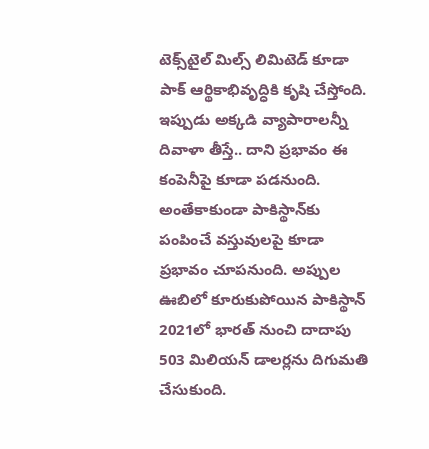టెక్స్‌టైల్ మిల్స్ లిమిటెడ్ కూడా పాక్ ఆర్థికాభివృద్ధికి కృషి చేస్తోంది. ఇప్పుడు అక్కడి వ్యాపారాలన్నీ దివాళా తీస్తే.. దాని ప్రభావం ఈ కంపెనీపై కూడా పడనుంది. అంతేకాకుండా పాకిస్థాన్‌కు పంపించే వస్తువులపై కూడా ప్రభావం చూపనుంది. అప్పుల ఊబిలో కూరుకుపోయిన పాకిస్థాన్ 2021లో భారత్ నుంచి దాదాపు 503 మిలియన్ డాలర్లను దిగుమతి చేసుకుంది.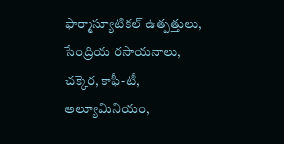ఫార్మాస్యూటికల్ ఉత్పత్తులు, సేంద్రియ రసాయనాలు, చక్కెర, కాఫీ-టీ, అల్యూమినియం,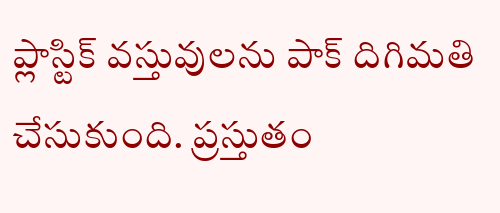ప్లాస్టిక్ వస్తువులను పాక్ దిగిమతి చేసుకుంది. ప్రస్తుతం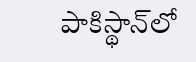పాకిస్థాన్‌లో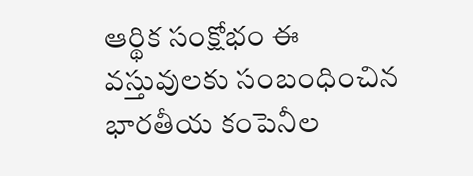ఆర్థిక సంక్షోభం ఈ వస్తువులకు సంబంధించిన భారతీయ కంపెనీల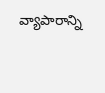వ్యాపారాన్ని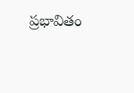ప్రభావితం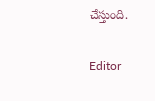చేస్తుంది.

Editor